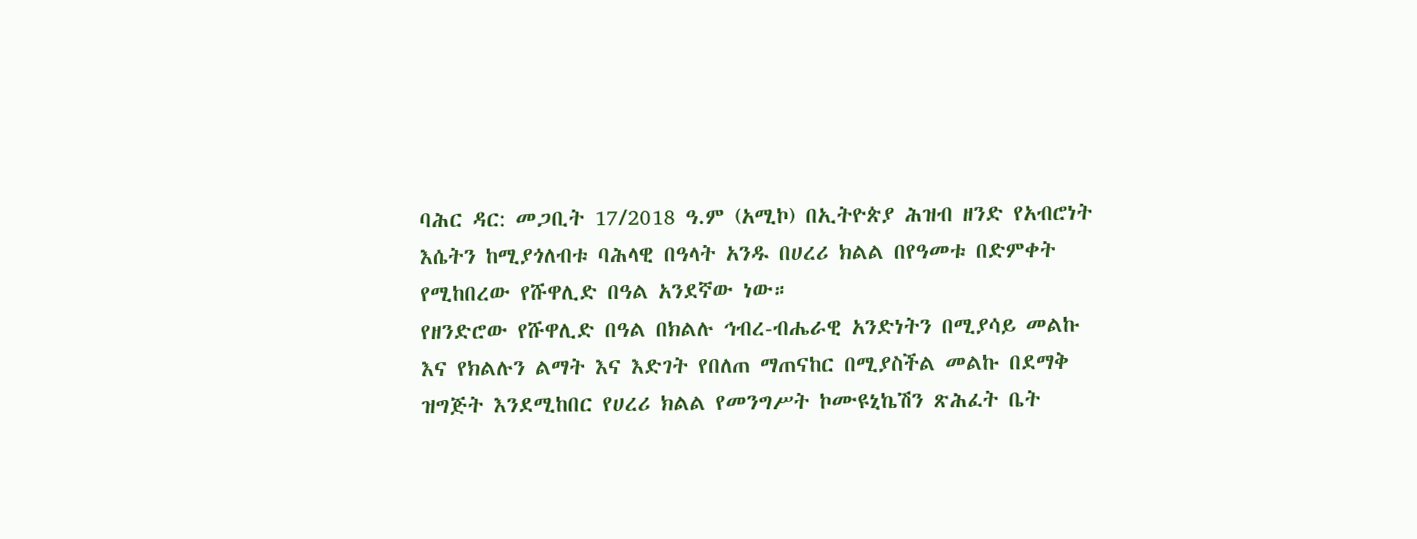ባሕር ዳር: መጋቢት 17/2018 ዓ.ም (አሚኮ) በኢትዮጵያ ሕዝብ ዘንድ የአብሮነት እሴትን ከሚያጎለብቱ ባሕላዊ በዓላት አንዱ በሀረሪ ክልል በየዓመቱ በድምቀት የሚከበረው የሹዋሊድ በዓል አንደኛው ነው።
የዘንድሮው የሹዋሊድ በዓል በክልሉ ኅብረ-ብሔራዊ አንድነትን በሚያሳይ መልኩ እና የክልሉን ልማት እና እድገት የበለጠ ማጠናከር በሚያስችል መልኩ በደማቅ ዝግጅት እንደሚከበር የሀረሪ ክልል የመንግሥት ኮሙዩኒኬሽን ጽሕፈት ቤት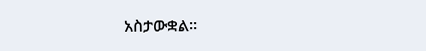አስታውቋል።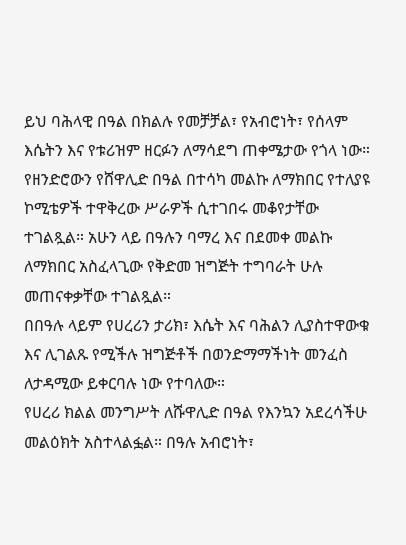ይህ ባሕላዊ በዓል በክልሉ የመቻቻል፣ የአብሮነት፣ የሰላም እሴትን እና የቱሪዝም ዘርፉን ለማሳደግ ጠቀሜታው የጎላ ነው።
የዘንድሮውን የሸዋሊድ በዓል በተሳካ መልኩ ለማክበር የተለያዩ ኮሚቴዎች ተዋቅረው ሥራዎች ሲተገበሩ መቆየታቸው ተገልጿል። አሁን ላይ በዓሉን ባማረ እና በደመቀ መልኩ ለማክበር አስፈላጊው የቅድመ ዝግጅት ተግባራት ሁሉ መጠናቀቃቸው ተገልጿል።
በበዓሉ ላይም የሀረሪን ታሪክ፣ እሴት እና ባሕልን ሊያስተዋውቁ እና ሊገልጹ የሚችሉ ዝግጅቶች በወንድማማችነት መንፈስ ለታዳሚው ይቀርባሉ ነው የተባለው።
የሀረሪ ክልል መንግሥት ለሹዋሊድ በዓል የእንኳን አደረሳችሁ መልዕክት አስተላልፏል። በዓሉ አብሮነት፣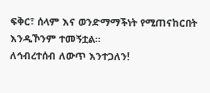ፍቅር፣ ሰላም እና ወንድማማችነት የሚጠናከርበት እንዲኾንም ተመኝቷል።
ለኅብረተሰብ ለውጥ እንተጋለን!